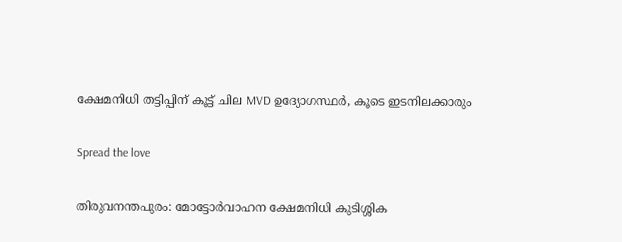ക്ഷേമനിധി തട്ടിപ്പിന് കൂട്ട് ചില MVD ഉദ്യോഗസ്ഥർ, കൂടെ ഇടനിലക്കാരും

Spread the love

തിരുവനന്തപുരം: മോട്ടോർവാഹന ക്ഷേമനിധി കുടിശ്ശിക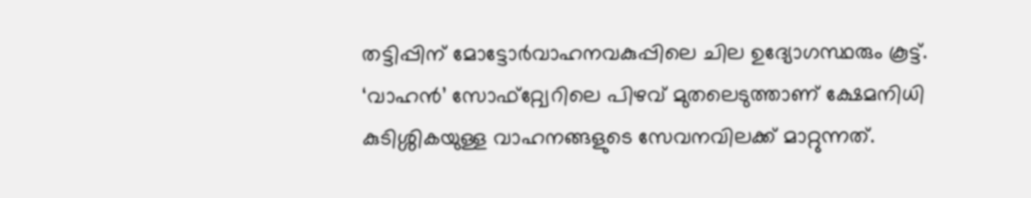തട്ടിപ്പിന് മോട്ടോർവാഹനവകുപ്പിലെ ചില ഉദ്യോഗസ്ഥരും കൂട്ട്. ‘വാഹൻ’ സോഫ്റ്റ്വേറിലെ പിഴവ് മുതലെടുത്താണ് ക്ഷേമനിധി കുടിശ്ശികയുള്ള വാഹനങ്ങളുടെ സേവനവിലക്ക് മാറ്റുന്നത്.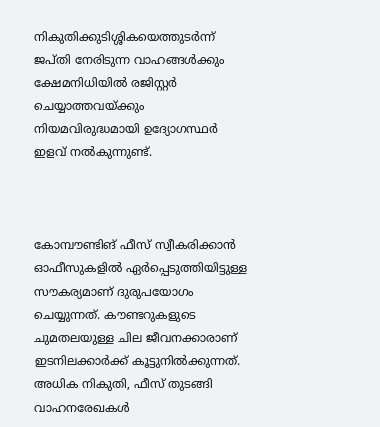നികുതിക്കുടിശ്ശികയെത്തുടർന്ന് ജപ്തി നേരിടുന്ന വാഹങ്ങൾക്കും ക്ഷേമനിധിയിൽ രജിസ്റ്റർ ചെയ്യാത്തവയ്ക്കും നിയമവിരുദ്ധമായി ഉദ്യോഗസ്ഥർ ഇളവ് നൽകുന്നുണ്ട്.



കോമ്പൗണ്ടിങ് ഫീസ് സ്വീകരിക്കാൻ ഓഫീസുകളിൽ ഏർപ്പെടുത്തിയിട്ടുള്ള സൗകര്യമാണ് ദുരുപയോഗം ചെയ്യുന്നത്. കൗണ്ടറുകളുടെ ചുമതലയുള്ള ചില ജീവനക്കാരാണ് ഇടനിലക്കാർക്ക് കൂട്ടുനിൽക്കുന്നത്. അധിക നികുതി, ഫീസ് തുടങ്ങി വാഹനരേഖകൾ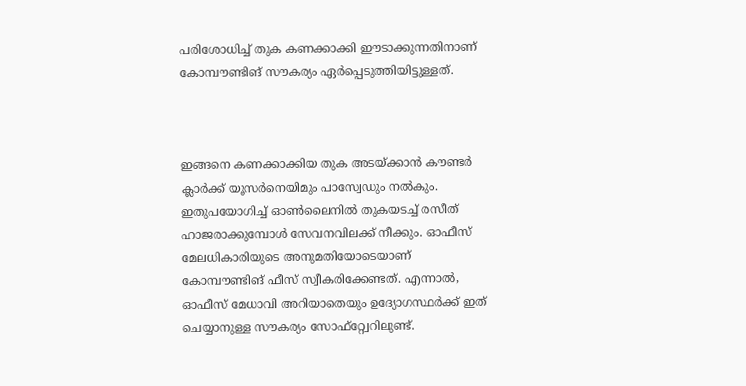പരിശോധിച്ച് തുക കണക്കാക്കി ഈടാക്കുന്നതിനാണ് കോമ്പൗണ്ടിങ് സൗകര്യം ഏർപ്പെടുത്തിയിട്ടുള്ളത്.



ഇങ്ങനെ കണക്കാക്കിയ തുക അടയ്ക്കാൻ കൗണ്ടർ ക്ലാർക്ക് യൂസർനെയിമും പാസ്വേഡും നൽകും. ഇതുപയോഗിച്ച് ഓൺലൈനിൽ തുകയടച്ച് രസീത് ഹാജരാക്കുമ്പോൾ സേവനവിലക്ക് നീക്കും. ഓഫീസ് മേലധികാരിയുടെ അനുമതിയോടെയാണ് കോമ്പൗണ്ടിങ് ഫീസ് സ്വീകരിക്കേണ്ടത്. എന്നാൽ, ഓഫീസ് മേധാവി അറിയാതെയും ഉദ്യോഗസ്ഥർക്ക് ഇത് ചെയ്യാനുള്ള സൗകര്യം സോഫ്റ്റ്വേറിലുണ്ട്.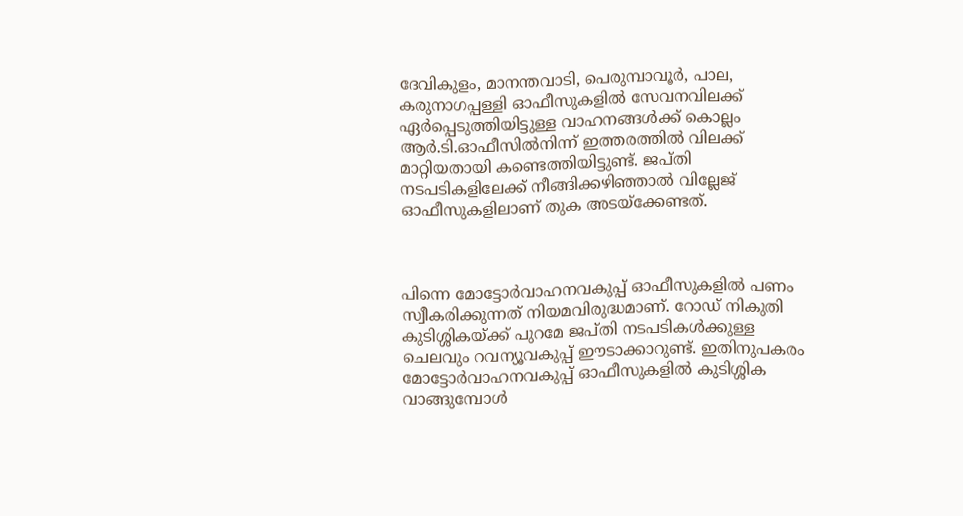ദേവികുളം, മാനന്തവാടി, പെരുമ്പാവൂർ, പാല, കരുനാഗപ്പള്ളി ഓഫീസുകളിൽ സേവനവിലക്ക് ഏർപ്പെടുത്തിയിട്ടുള്ള വാഹനങ്ങൾക്ക് കൊല്ലം ആർ.ടി.ഓഫീസിൽനിന്ന് ഇത്തരത്തിൽ വിലക്ക് മാറ്റിയതായി കണ്ടെത്തിയിട്ടുണ്ട്. ജപ്തി നടപടികളിലേക്ക് നീങ്ങിക്കഴിഞ്ഞാൽ വില്ലേജ് ഓഫീസുകളിലാണ് തുക അടയ്‌ക്കേണ്ടത്.



പിന്നെ മോട്ടോർവാഹനവകുപ്പ് ഓഫീസുകളിൽ പണം സ്വീകരിക്കുന്നത് നിയമവിരുദ്ധമാണ്. റോഡ് നികുതി കുടിശ്ശികയ്ക്ക് പുറമേ ജപ്തി നടപടികൾക്കുള്ള ചെലവും റവന്യൂവകുപ്പ് ഈടാക്കാറുണ്ട്. ഇതിനുപകരം മോട്ടോർവാഹനവകുപ്പ് ഓഫീസുകളിൽ കുടിശ്ശിക വാങ്ങുമ്പോൾ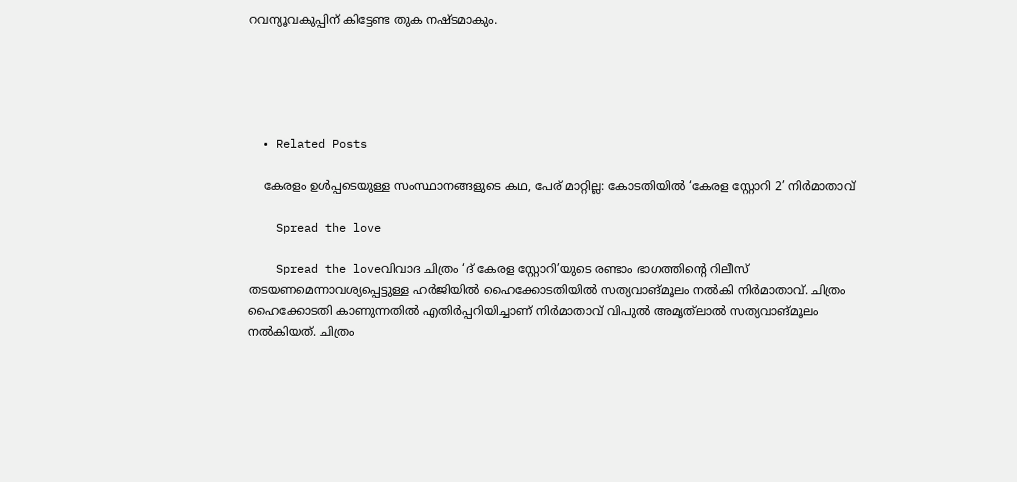റവന്യൂവകുപ്പിന് കിട്ടേണ്ട തുക നഷ്ടമാകും.





  • Related Posts

    കേരളം ഉൾപ്പടെയുള്ള സംസ്ഥാനങ്ങളുടെ കഥ, പേര് മാറ്റില്ല: കോടതിയിൽ ‘കേരള സ്റ്റോറി 2’ നിർമാതാവ്

    Spread the love

    Spread the loveവിവാദ ചിത്രം ‘ദ് കേരള സ്റ്റോറി’യുടെ രണ്ടാം ഭാഗത്തിന്റെ റിലീസ് തടയണമെന്നാവശ്യപ്പെട്ടുള്ള ഹർജിയിൽ ഹൈക്കോടതിയിൽ സത്യവാങ്മൂലം നൽകി നിർമാതാവ്. ചിത്രം ഹൈക്കോടതി കാണുന്നതിൽ എതിർപ്പറിയിച്ചാണ് നിർമാതാവ് വിപുൽ അമൃത്‌ലാൽ സത്യവാങ്മൂലം നൽകിയത്. ചിത്രം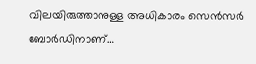വിലയിരുത്താനുള്ള അധികാരം സെൻസർ ബോർഡിനാണ്…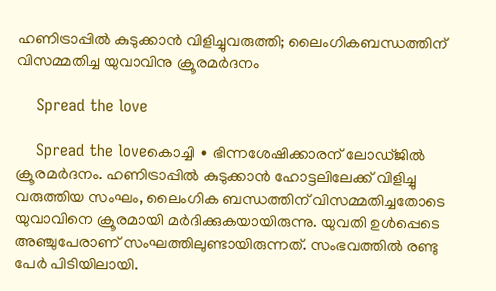ഹണിട്രാപ്പിൽ കുടുക്കാൻ വിളിച്ചുവരുത്തി; ലൈംഗികബന്ധത്തിന് വിസമ്മതിച്ച യുവാവിനു ക്രൂരമർദനം

    Spread the love

    Spread the loveകൊച്ചി ∙ ഭിന്നശേഷിക്കാരന് ലോഡ്ജിൽ ക്രൂരമർദനം. ഹണിട്രാപ്പിൽ കുടുക്കാൻ ഹോട്ടലിലേക്ക് വിളിച്ചു വരുത്തിയ സംഘം, ലൈംഗിക ബന്ധത്തിന് വിസമ്മതിച്ചതോടെ യുവാവിനെ ക്രൂരമായി മർദിക്കുകയായിരുന്നു. യുവതി ഉള്‍പ്പെടെ അഞ്ചുപേരാണ് സംഘത്തിലുണ്ടായിരുന്നത്. സംഭവത്തിൽ രണ്ടു പേർ പിടിയിലായി.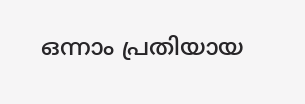ഒന്നാം പ്രതിയായ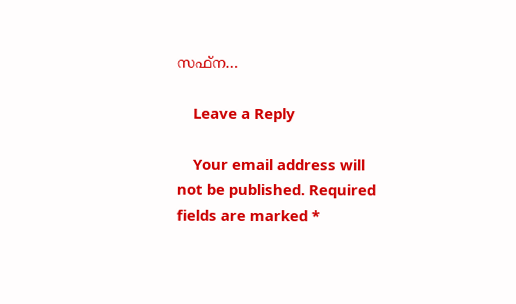സഫ്ന…

    Leave a Reply

    Your email address will not be published. Required fields are marked *